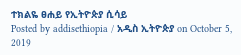ተክልዬ ፀሐይ የኢትዮጵያ ሲሳይ
Posted by addisethiopia / አዲስ ኢትዮጵያ on October 5, 2019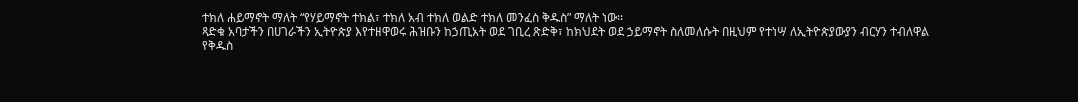ተክለ ሐይማኖት ማለት “የሃይማኖት ተክል፣ ተክለ አብ ተክለ ወልድ ተክለ መንፈስ ቅዱስ” ማለት ነው፡፡
ጻድቁ አባታችን በሀገራችን ኢትዮጵያ እየተዘዋወሩ ሕዝቡን ከኃጢአት ወደ ገቢረ ጽድቅ፣ ከክህደት ወደ ኃይማኖት ስለመለሱት በዚህም የተነሣ ለኢትዮጵያውያን ብርሃን ተብለዋል
የቅዱስ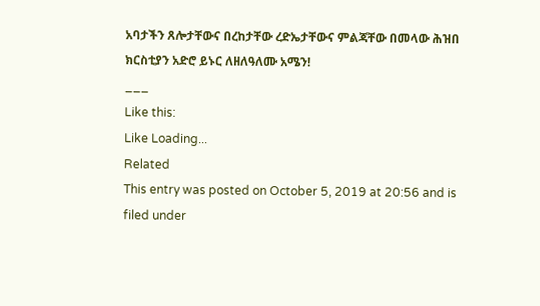አባታችን ጸሎታቸውና በረከታቸው ረድኤታቸውና ምልጃቸው በመላው ሕዝበ ክርስቲያን አድሮ ይኑር ለዘለዓለሙ አሜን!
___
Like this:
Like Loading...
Related
This entry was posted on October 5, 2019 at 20:56 and is filed under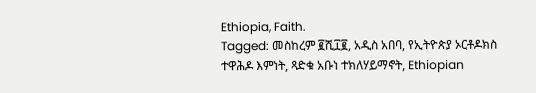Ethiopia, Faith.
Tagged: መስከረም ፪ሺ፲፪, አዲስ አበባ, የኢትዮጵያ ኦርቶዶክስ ተዋሕዶ እምነት, ጻድቁ አቡነ ተክለሃይማኖት, Ethiopian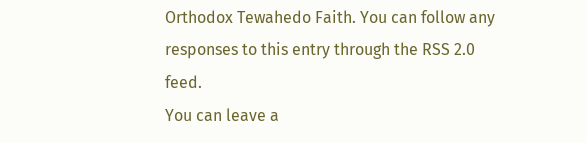Orthodox Tewahedo Faith. You can follow any responses to this entry through the RSS 2.0 feed.
You can leave a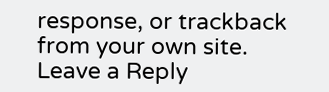response, or trackback from your own site.
Leave a Reply